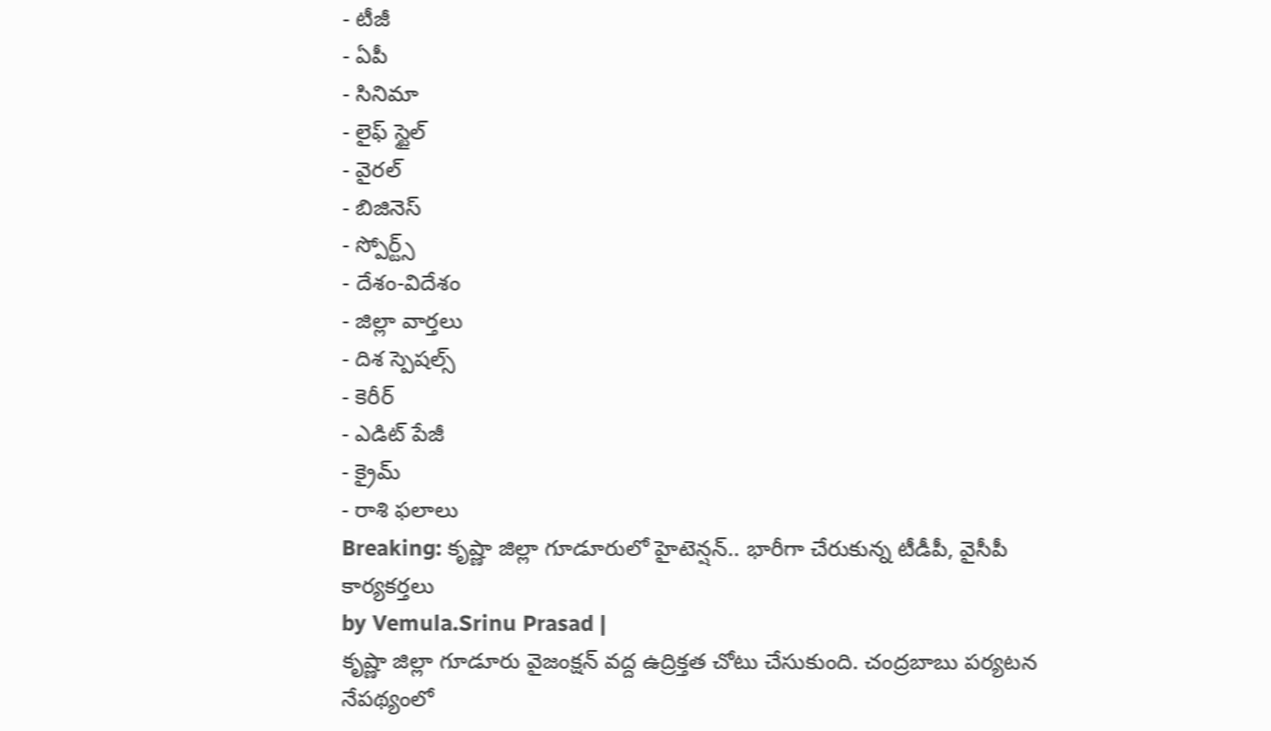- టీజీ
- ఏపీ
- సినిమా
- లైఫ్ స్టైల్
- వైరల్
- బిజినెస్
- స్పోర్ట్స్
- దేశం-విదేశం
- జిల్లా వార్తలు
- దిశ స్పెషల్స్
- కెరీర్
- ఎడిట్ పేజీ
- క్రైమ్
- రాశి ఫలాలు
Breaking: కృష్ణా జిల్లా గూడూరులో హైటెన్షన్.. భారీగా చేరుకున్న టీడీపీ, వైసీపీ కార్యకర్తలు
by Vemula.Srinu Prasad |
కృష్ణా జిల్లా గూడూరు వైజంక్షన్ వద్ద ఉద్రిక్తత చోటు చేసుకుంది. చంద్రబాబు పర్యటన నేపథ్యంలో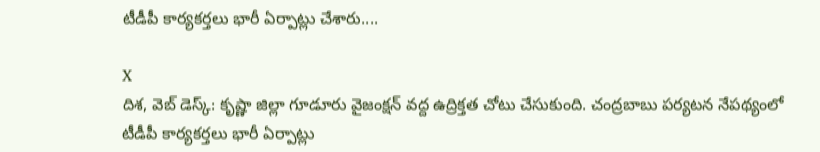టీడీపీ కార్యకర్తలు భారీ ఏర్పాట్లు చేశారు....

X
దిశ, వెబ్ డెస్క్: కృష్ణా జిల్లా గూడూరు వైజంక్షన్ వద్ద ఉద్రిక్తత చోటు చేసుకుంది. చంద్రబాబు పర్యటన నేపథ్యంలో టీడీపీ కార్యకర్తలు భారీ ఏర్పాట్లు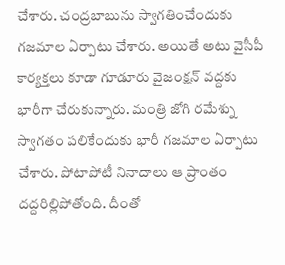చేశారు. చంద్రబాబును స్వాగతించేందుకు గజమాల ఏర్పాటు చేశారు. అయితే అటు వైసీపీ కార్యక్తలు కూడా గూడూరు వైజంక్షన్ వద్దకు భారీగా చేరుకున్నారు. మంత్రి జోగి రమేశ్ను స్వాగతం పలికేందుకు భారీ గజమాల ఏర్పాటు చేశారు. పోటాపోటీ నినాదాలు ఆ ప్రాంతం దద్దరిల్లిపోతోంది. దీంతో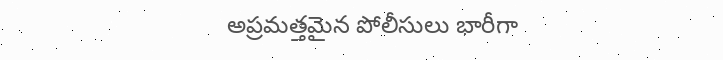అప్రమత్తమైన పోలీసులు భారీగా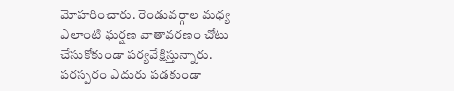మోహరించారు. రెండువర్గాల మధ్య ఎలాంటి ఘర్షణ వాతావరణం చోటు చేసుకోకుండా పర్యవేక్షిస్తున్నారు. పరస్పరం ఎదురు పడకుండా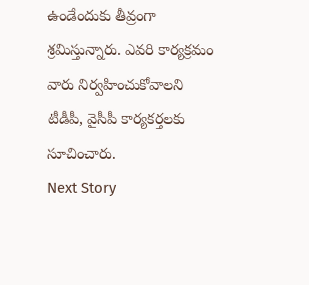ఉండేందుకు తీవ్రంగా శ్రమిస్తున్నారు. ఎవరి కార్యక్రమం వారు నిర్వహించుకోవాలని టీడీపీ, వైసీపీ కార్యకర్తలకు సూచించారు.
Next Story